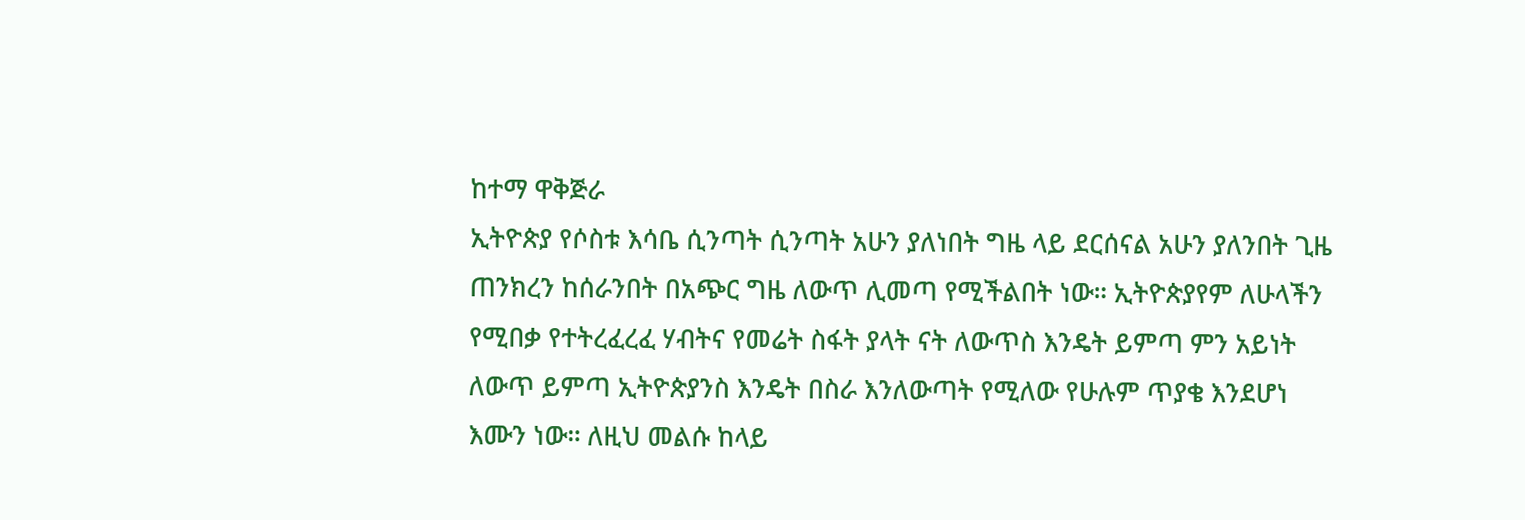ከተማ ዋቅጅራ
ኢትዮጵያ የሶስቱ እሳቤ ሲንጣት ሲንጣት አሁን ያለነበት ግዜ ላይ ደርሰናል አሁን ያለንበት ጊዜ ጠንክረን ከሰራንበት በአጭር ግዜ ለውጥ ሊመጣ የሚችልበት ነው። ኢትዮጵያየም ለሁላችን የሚበቃ የተትረፈረፈ ሃብትና የመሬት ስፋት ያላት ናት ለውጥስ እንዴት ይምጣ ምን አይነት ለውጥ ይምጣ ኢትዮጵያንስ እንዴት በስራ እንለውጣት የሚለው የሁሉም ጥያቄ እንደሆነ እሙን ነው። ለዚህ መልሱ ከላይ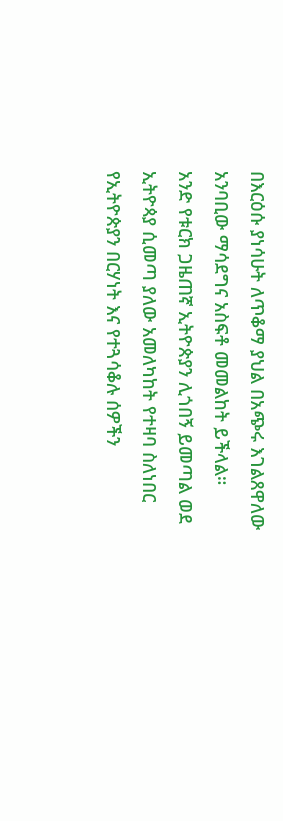በእርዕሱ ያነሳሁት ለጥቆማ ያህል በአጭሩ እገልጸዋለው አንባቢው ማሳደግና አስፍቶ መመልከት ይችላል።
አንድ የቱርክ ጋዜጠኛ ኢትዮጵያን ሊጎበኝ ይመጣል ወደ ኢትዮጳያ ሲመጣ ያለው አመለካከት የተዛባ ስለነበር የኢትዮጵያን በርሃነት እና የተጓሳቆሉ ሰዎችን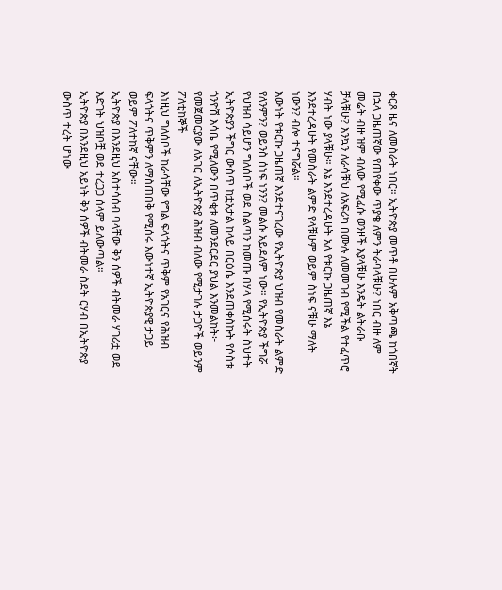ቀርጾ ዜና ለመስራት ነበር። ኢትዮጵያ መጥቶ በሁሉም አቅጣጫ ከጎበኛት በኋላ ጋዜጠኛው የጠየቀው ጥያቄ ለምን ትራባላቹሁ? ነበር ብዙ ለም መሬት ብዙ ዝም ብለው የሚፈሱ ወንዞች እያላቹሁ እንዴት ልትራቡ ቻላቹሁ? እንኳን ለራሳቹህ ለአፍሪካ በሙሉ ለመመገብ የሚችል የተፈጥሮ ሃብት ነው ያላቹሁ። እኔ እንደተረዳሁት አለ የቱርኩ ጋዜጠኛ እኔ እንደተረዳሁት የመስራት ልምድ የላቹሁም ወይም ስነፍ ናቹሁ ማለት ነውን? ብሎ ተናግሯል።
እውነት የቱርኩ ጋዜጠኛ እንደተናገረው የኢትዮጵያ ህዝብ የመስራት ልምድ የለንምን? ወይንስ ሰነፍ ነንን? መልሱ አይደለም ነው። የኢትዮጵያ ችግሯ የህዝብ ሳይሆን ግለሰቦች ወደ ስልጣን ከመጡ በሃላ የሚሰሩት ስህተት ኢትዮጵያን ችግር ውስጥ ከቷአታል ከላይ በርዕሴ እንደጠቀስኩት የሶስቱ ጎንዮሽ እሳቤ የሚለውን በጥቂቱ ለመንደርደር ያህል እንመልከት፦
የመጀመርያው ለአገር ለኢትዮጵያ ሕዝብ ብለው የሚታገሉ ታጋዮች ወይንም ፖለቲከኞች
እነዚህ ግለሰቦች ከራሳቸው የግል ፍላጎትና ጥቅም የአገርና የሕዝብ ፍላጎትና ጥቅምን ለማስጠበቅ የሚሰሩ እውነተኛ ኢትዮጵያዊ ታጋይ ወይም ፖለተከኛ ናቸው።
ኢትዮጵያ በእንደዚህ አስተሳሰብ ባላቸው ቅን ሰዎች ብትመራ ሃገሪቷ ወደ እድገት ህዝቦቿ ወደ ተረጋጋ ሰላም ይለውጣል።
ኢትዮጵያ በእንደዚህ አይነት ቅን ሰዎች ብትመራ ስደት ርሃብ በኢትዮጵያ ውስጥ ተረት ሆነው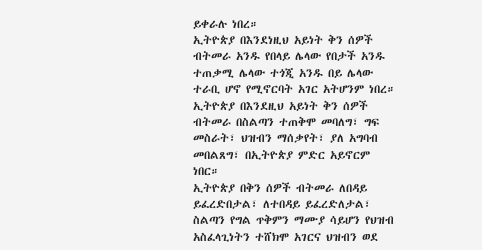ይቀራሉ ነበረ።
ኢትዮጵያ በእንደነዚህ አይነት ቅን ሰዎች ብትመራ አንዱ የበላይ ሌላው የበታች አንዱ ተጠቃሚ ሌላው ተጎጂ አንዱ በይ ሌላው ተራቢ ሆኖ የሚኖርባት አገር አትሆንም ነበረ።
ኢትዮጵያ በእንደዚህ አይነት ቅን ሰዎች ብትመራ በስልጣን ተጠቅሞ መባለግ፣ ግፍ መስራት፣ ህዝብን ማሰቃየት፣ ያለ አግባብ መበልጸግ፣ በኢትዮጵያ ምድር አይኖርም ነበር።
ኢትዮጵያ በቅን ሰዎች ብትመራ ለበዳይ ይፈረድበታል፣ ለተበዳይ ይፈረድለታል፣ ስልጣን የግል ጥቅምን ማሙያ ሳይሆን የህዝብ አስፈላጊነትን ተሸክሞ አገርና ህዝብን ወደ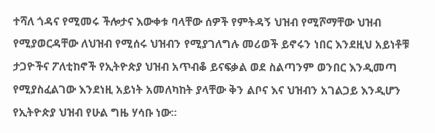ተሻለ ጎዳና የሚመሩ ችሎታና እውቀቱ ባላቸው ሰዎች የምትዳኝ ህዝብ የሚሾማቸው ህዝብ የሚያወርዳቸው ለህዝብ የሚሰሩ ህዝብን የሚያገለግሉ መሪወች ይኖሩን ነበር እንደዚህ አይነቶቹ ታጋዮችና ፖለቲከኖች የኢትዮጵያ ህዝብ አጥብቆ ይናፍቃል ወደ ስልጣንም ወንበር እንዲመጣ የሚያስፈልገው እንደነዚ አይነት አመለካከት ያላቸው ቅን ልቦና እና ህዝብን አገልጋይ እንዲሆን የኢትዮጵያ ህዝብ የሁል ግዜ ሃሳቡ ነው።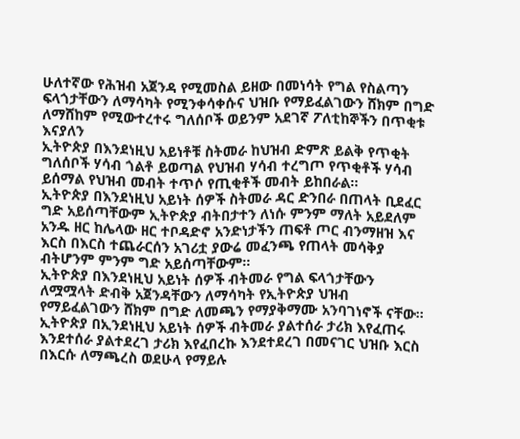ሁለተኛው የሕዝብ አጀንዳ የሚመስል ይዘው በመነሳት የግል የስልጣን ፍላጎታቸውን ለማሳካት የሚንቀሳቀሱና ህዝቡ የማይፈልገውን ሸክም በግድ ለማሸከም የሚውተረተሩ ግለሰቦች ወይንም አደገኛ ፖለቲከኞችን በጥቂቱ እናያለን
ኢትዮጵያ በእንደነዚህ አይነቶቹ ስትመራ ከህዝብ ድምጽ ይልቅ የጥቂት ግለሰቦች ሃሳብ ጎልቶ ይወጣል የህዝብ ሃሳብ ተረግጦ የጥቂቶች ሃሳብ ይሰማል የህዝብ መብት ተጥሶ የጢቂቶች መብት ይከበራል።
ኢትዮጵያ በእንደነዚህ አይነት ሰዎች ስትመራ ዳር ድንበራ በጠላት ቢደፈር ግድ አይሰጣቸውም ኢትዮጵያ ብትበታተን ለነሱ ምንም ማለት አይደለም አንዱ ዘር ከሌላው ዘር ተቦዳድኖ አንድነታችን ጠፍቶ ጦር ብንማዘዝ እና እርስ በእርስ ተጨራርሰን አገሪቷ ያውሬ መፈንጫ የጠላት መሳቅያ ብትሆንም ምንም ግድ አይሰጣቸውም።
ኢትዮጵያ በእንደነዚህ አይነት ሰዎች ብትመራ የግል ፍላጎታቸውን ለሟሟላት ድብቅ አጀንዳቸውን ለማሳካት የኢትዮጵያ ህዝብ የማይፈልገውን ሸክም በግድ ለመጫን የማያቅማሙ አንባገነኖች ናቸው።
ኢትዮጵያ በኢንደነዚህ አይነት ሰዎች ብትመራ ያልተሰራ ታሪክ እየፈጠሩ እንደተሰራ ያልተደረገ ታሪክ እየፈበረኩ እንደተደረገ በመናገር ህዝቡ እርስ በእርሱ ለማጫረስ ወደሁላ የማይሉ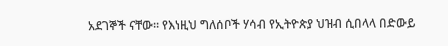አደገኞች ናቸው። የእነዚህ ግለሰቦች ሃሳብ የኢትዮጵያ ህዝብ ሲበላላ በድውይ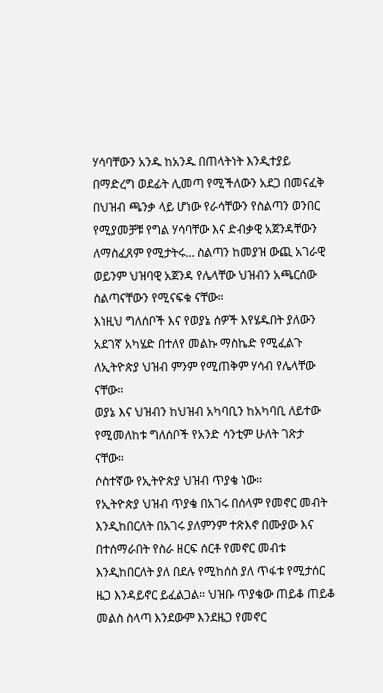ሃሳባቸውን አንዱ ከአንዱ በጠላትነት እንዲተያይ በማድረግ ወደፊት ሊመጣ የሚችለውን አደጋ በመናፈቅ በህዝብ ጫንቃ ላይ ሆነው የራሳቸውን የስልጣን ወንበር የሚያመቻቹ የግል ሃሳባቸው እና ድብቃዊ አጀንዳቸውን ለማስፈጸም የሚታትሩ… ስልጣን ከመያዝ ውጪ አገራዊ ወይንም ህዝባዊ አጀንዳ የሌላቸው ህዝብን አጫርሰው ስልጣናቸውን የሚናፍቁ ናቸው።
እነዚህ ግለሰቦች እና የወያኔ ሰዎች እየሄዱበት ያለውን አደገኛ አካሄድ በተለየ መልኩ ማስኬድ የሚፈልጉ ለኢትዮጵያ ህዝብ ምንም የሚጠቅም ሃሳብ የሌላቸው ናቸው።
ወያኔ እና ህዝብን ከህዝብ አካባቢን ከአካባቢ ለይተው የሚመለከቱ ግለሰቦች የአንድ ሳንቲም ሁለት ገጽታ ናቸው።
ሶስተኛው የኢትዮጵያ ህዝብ ጥያቄ ነው።
የኢትዮጵያ ህዝብ ጥያቄ በአገሩ በሰላም የመኖር መብት እንዲከበርለት በአገሩ ያለምንም ተጽእኖ በሙያው እና በተሰማራበት የስራ ዘርፍ ሰርቶ የመኖር መብቱ እንዲከበርለት ያለ በደሉ የሚከሰስ ያለ ጥፋቱ የሚታሰር ዜጋ እንዳይኖር ይፈልጋል። ህዝቡ ጥያቄው ጠይቆ ጠይቆ መልስ ስላጣ እንደውም እንደዜጋ የመኖር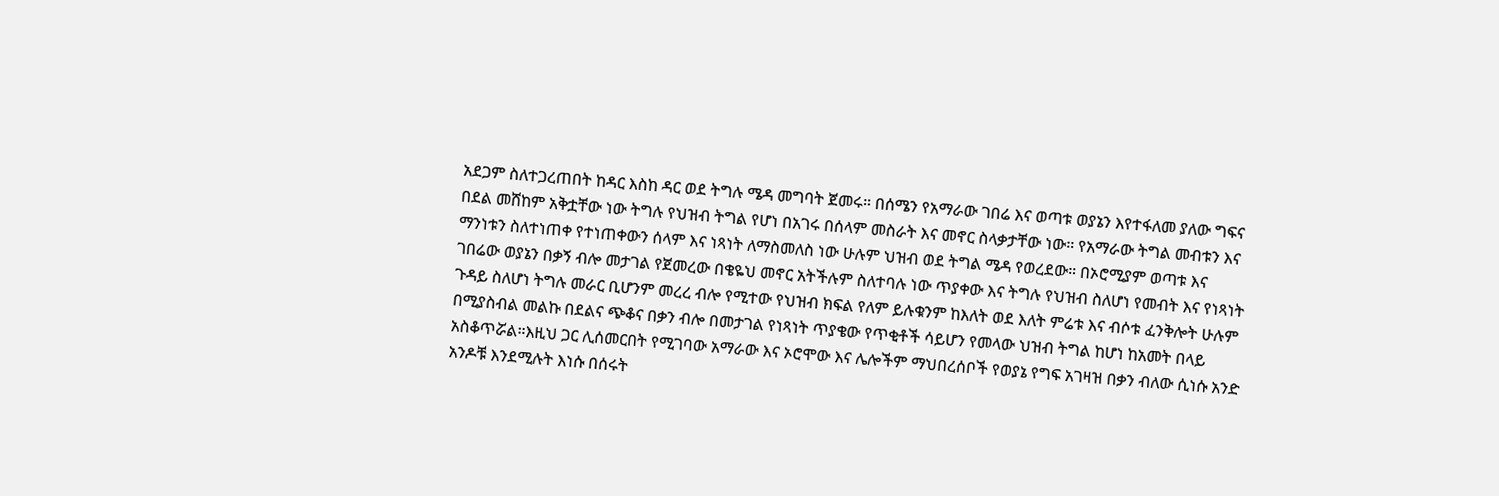አደጋም ስለተጋረጠበት ከዳር እስከ ዳር ወደ ትግሉ ሜዳ መግባት ጀመሩ። በሰሜን የአማራው ገበሬ እና ወጣቱ ወያኔን እየተፋለመ ያለው ግፍና በደል መሸከም አቅቷቸው ነው ትግሉ የህዝብ ትግል የሆነ በአገሩ በሰላም መስራት እና መኖር ስላቃታቸው ነው። የአማራው ትግል መብቱን እና ማንነቱን ስለተነጠቀ የተነጠቀውን ሰላም እና ነጻነት ለማስመለስ ነው ሁሉም ህዝብ ወደ ትግል ሜዳ የወረደው። በኦሮሚያም ወጣቱ እና ገበሬው ወያኔን በቃኝ ብሎ መታገል የጀመረው በቄዬህ መኖር አትችሉም ስለተባሉ ነው ጥያቀው እና ትግሉ የህዝብ ስለሆነ የመብት እና የነጻነት ጉዳይ ስለሆነ ትግሉ መራር ቢሆንም መረረ ብሎ የሚተው የህዝብ ክፍል የለም ይሉቁንም ከእለት ወደ እለት ምሬቱ እና ብሶቱ ፈንቅሎት ሁሉም በሚያስብል መልኩ በደልና ጭቆና በቃን ብሎ በመታገል የነጻነት ጥያቄው የጥቂቶች ሳይሆን የመላው ህዝብ ትግል ከሆነ ከአመት በላይ አስቆጥሯል።እዚህ ጋር ሊሰመርበት የሚገባው አማራው እና ኦሮሞው እና ሌሎችም ማህበረሰቦች የወያኔ የግፍ አገዛዝ በቃን ብለው ሲነሱ አንድ አንዶቹ እንደሚሉት እነሱ በሰሩት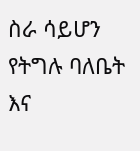ስራ ሳይሆን የትግሉ ባለቤት እና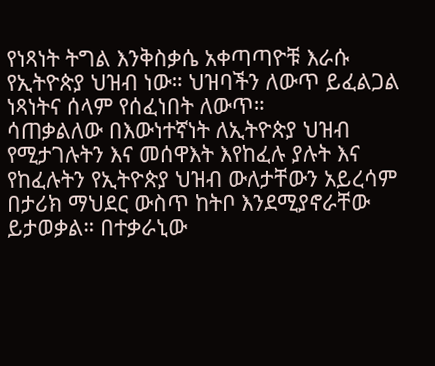የነጻነት ትግል እንቅስቃሴ አቀጣጣዮቹ እራሱ የኢትዮጵያ ህዝብ ነው። ህዝባችን ለውጥ ይፈልጋል ነጻነትና ሰላም የሰፈነበት ለውጥ።
ሳጠቃልለው በእውነተኛነት ለኢትዮጵያ ህዝብ የሚታገሉትን እና መሰዋእት እየከፈሉ ያሉት እና የከፈሉትን የኢትዮጵያ ህዝብ ውለታቸውን አይረሳም በታሪክ ማህደር ውስጥ ከትቦ እንደሚያኖራቸው ይታወቃል። በተቃራኒው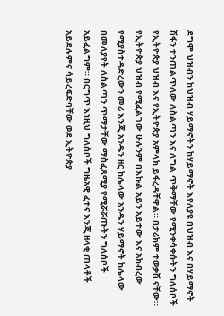ደግሞ ህዝብን ከህዝብ ሃይማኖትን ከሃይማኖት እየለያዩ በህዝብ እና በሃይማኖት ሽፋን ተንጠልጥለው ለስልጣን እና ለግል ጥቅማቸው የሚንቀሳቀሱትን ግለሰቦች የኢትዮጵያ ህዝብ እና የኢትዮጵያ አምላክ ይፋረዳቸዋል። በታሪክም ተወቃሽ ናቸው።
የኢትዮጵያ ህዝብ የሚፈልገው ሁሉንም በእኩል አይን አይተው እና አክብረው የሚያስተዳድረውን መሪ እንጂ አንዱን ዘር ከሌላው አንዱን ሃይማኖት ከሌላው በመለያየት ለስልጣን ጥማታቸው ማስፈጸሚያ የሚሯሯጡትን ግለሰቦች አይፈልግም። በርግጥ እነዚህ ግለሰቦች ግዜአዊ ፈተና እንጂ ዘላቂ ጠላቶች አይደሉምና ሳይረፍድባቸው ወደ ኢትዮጵያ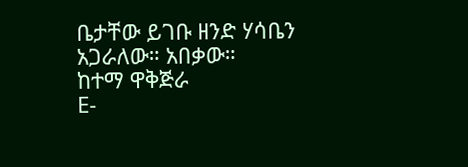ቤታቸው ይገቡ ዘንድ ሃሳቤን አጋራለው። አበቃው።
ከተማ ዋቅጅራ
E-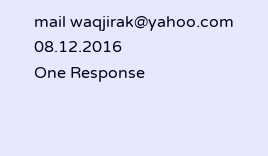mail waqjirak@yahoo.com
08.12.2016
One Response